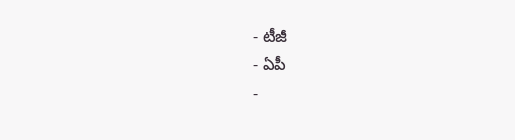- టీజీ
- ఏపీ
-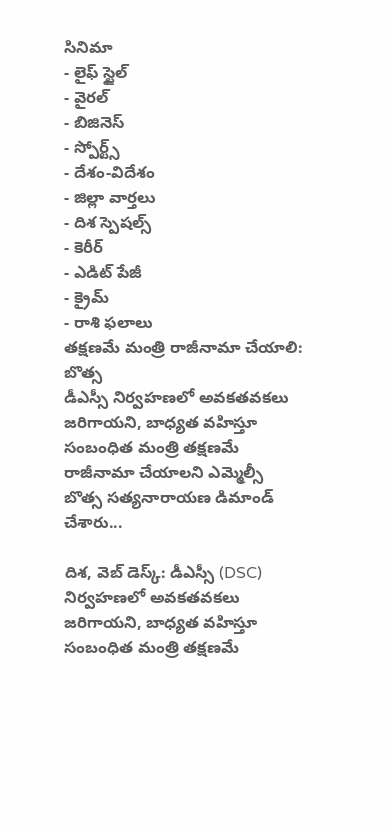సినిమా
- లైఫ్ స్టైల్
- వైరల్
- బిజినెస్
- స్పోర్ట్స్
- దేశం-విదేశం
- జిల్లా వార్తలు
- దిశ స్పెషల్స్
- కెరీర్
- ఎడిట్ పేజీ
- క్రైమ్
- రాశి ఫలాలు
తక్షణమే మంత్రి రాజీనామా చేయాలి: బొత్స
డీఎస్సీ నిర్వహణలో అవకతవకలు జరిగాయని, బాధ్యత వహిస్తూ సంబంధిత మంత్రి తక్షణమే రాజీనామా చేయాలని ఎమ్మెల్సీ బొత్స సత్యనారాయణ డిమాండ్ చేశారు...

దిశ, వెబ్ డెస్క్: డీఎస్సీ (DSC) నిర్వహణలో అవకతవకలు జరిగాయని, బాధ్యత వహిస్తూ సంబంధిత మంత్రి తక్షణమే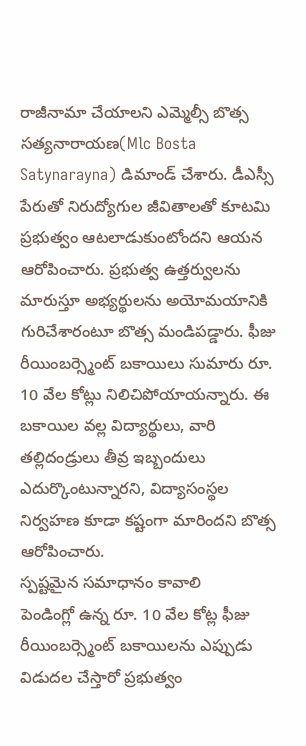రాజీనామా చేయాలని ఎమ్మెల్సీ బొత్స సత్యనారాయణ(Mlc Bosta Satynarayna) డిమాండ్ చేశారు. డీఎస్సీ పేరుతో నిరుద్యోగుల జీవితాలతో కూటమి ప్రభుత్వం ఆటలాడుకుంటోందని ఆయన ఆరోపించారు. ప్రభుత్వ ఉత్తర్వులను మారుస్తూ అభ్యర్థులను అయోమయానికి గురిచేశారంటూ బొత్స మండిపడ్డారు. ఫీజు రీయింబర్స్మెంట్ బకాయిలు సుమారు రూ. 10 వేల కోట్లు నిలిచిపోయాయన్నారు. ఈ బకాయిల వల్ల విద్యార్థులు, వారి తల్లిదండ్రులు తీవ్ర ఇబ్బందులు ఎదుర్కొంటున్నారని, విద్యాసంస్థల నిర్వహణ కూడా కష్టంగా మారిందని బొత్స ఆరోపించారు.
స్పష్టమైన సమాధానం కావాలి
పెండింగ్లో ఉన్న రూ. 10 వేల కోట్ల ఫీజు రీయింబర్స్మెంట్ బకాయిలను ఎప్పుడు విడుదల చేస్తారో ప్రభుత్వం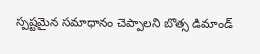స్పష్టమైన సమాధానం చెప్పాలని బొత్స డిమాండ్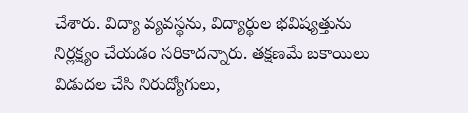చేశారు. విద్యా వ్యవస్థను, విద్యార్థుల భవిష్యత్తును నిర్లక్ష్యం చేయడం సరికాదన్నారు. తక్షణమే బకాయిలు విడుదల చేసి నిరుద్యోగులు,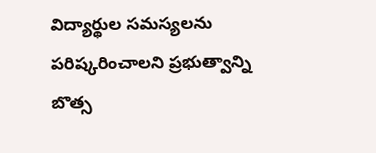విద్యార్థుల సమస్యలను పరిష్కరించాలని ప్రభుత్వాన్ని బొత్స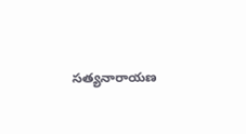సత్యనారాయణ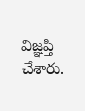విజ్ఞప్తి చేశారు.